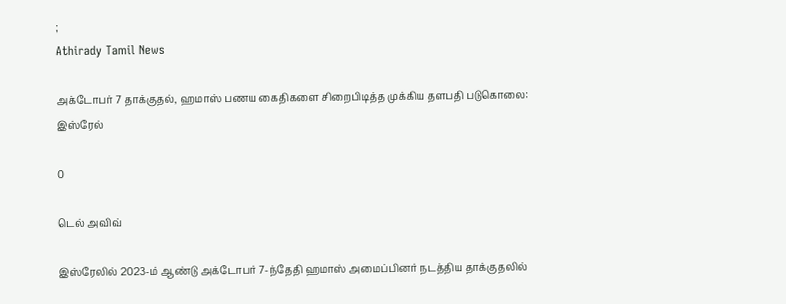;
Athirady Tamil News

அக்டோபர் 7 தாக்குதல், ஹமாஸ் பணய கைதிகளை சிறைபிடித்த முக்கிய தளபதி படுகொலை: இஸ்ரேல்

0

டெல் அவிவ்

இஸ்ரேலில் 2023-ம் ஆண்டு அக்டோபர் 7-ந்தேதி ஹமாஸ் அமைப்பினர் நடத்திய தாக்குதலில்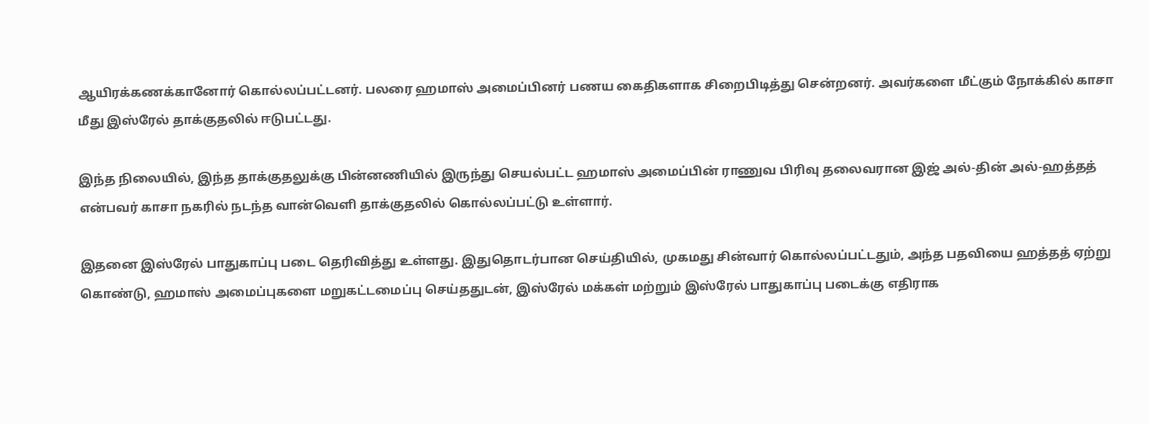ஆயிரக்கணக்கானோர் கொல்லப்பட்டனர். பலரை ஹமாஸ் அமைப்பினர் பணய கைதிகளாக சிறைபிடித்து சென்றனர். அவர்களை மீட்கும் நோக்கில் காசா மீது இஸ்ரேல் தாக்குதலில் ஈடுபட்டது.

இந்த நிலையில், இந்த தாக்குதலுக்கு பின்னணியில் இருந்து செயல்பட்ட ஹமாஸ் அமைப்பின் ராணுவ பிரிவு தலைவரான இஜ் அல்-தின் அல்-ஹத்தத் என்பவர் காசா நகரில் நடந்த வான்வெளி தாக்குதலில் கொல்லப்பட்டு உள்ளார்.

இதனை இஸ்ரேல் பாதுகாப்பு படை தெரிவித்து உள்ளது. இதுதொடர்பான செய்தியில், முகமது சின்வார் கொல்லப்பட்டதும், அந்த பதவியை ஹத்தத் ஏற்று கொண்டு, ஹமாஸ் அமைப்புகளை மறுகட்டமைப்பு செய்ததுடன், இஸ்ரேல் மக்கள் மற்றும் இஸ்ரேல் பாதுகாப்பு படைக்கு எதிராக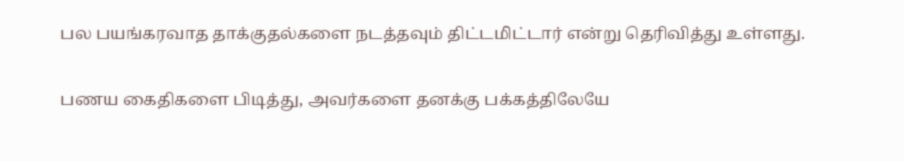பல பயங்கரவாத தாக்குதல்களை நடத்தவும் திட்டமிட்டார் என்று தெரிவித்து உள்ளது.

பணய கைதிகளை பிடித்து, அவர்களை தனக்கு பக்கத்திலேயே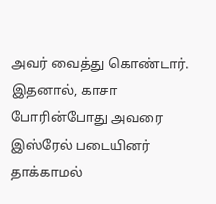அவர் வைத்து கொண்டார். இதனால், காசா போரின்போது அவரை இஸ்ரேல் படையினர் தாக்காமல்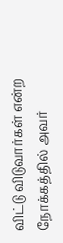விட்டு விடுவார்கள் என்ற நோக்கத்தில் அவர்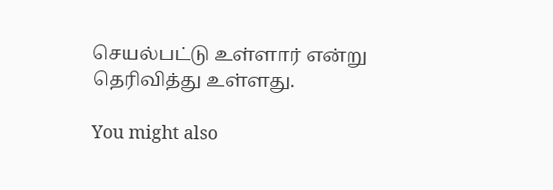செயல்பட்டு உள்ளார் என்று தெரிவித்து உள்ளது.

You might also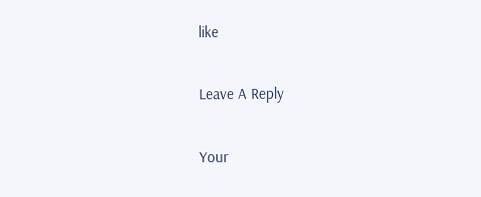like

Leave A Reply

Your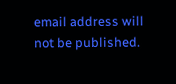email address will not be published.